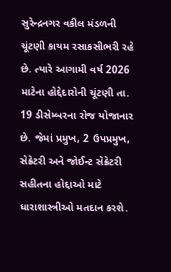સુરેન્દ્રનગર વકીલ મંડળની ચૂંટણી કાયમ રસાકસીભરી રહે છે. ત્યારે આગામી વર્ષ 2026 માટેના હોદ્દેદારોની ચૂંટણી તા. 19 ડીસેમ્બરના રોજ યોજાનાર છે. જેમાં પ્રમુખ, 2 ઉપપ્રમુખ, સેક્રેટરી અને જોઈન્ટ સેક્રેટરી સહીતના હોદ્દાઓ માટે ધારાશાસ્ત્રીઓ મતદાન કરશે.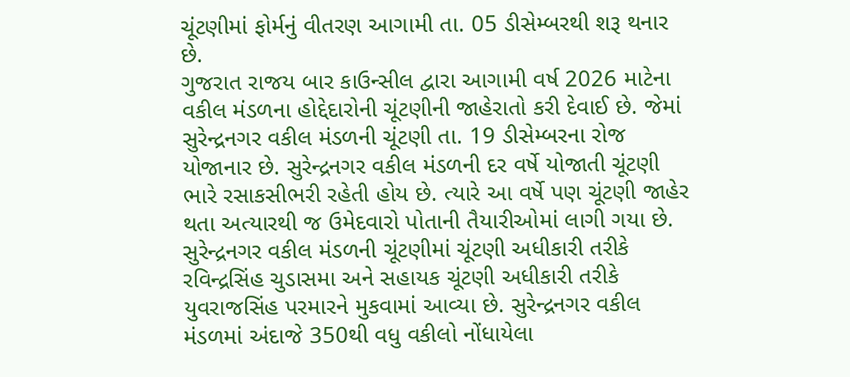ચૂંટણીમાં ફોર્મનું વીતરણ આગામી તા. 05 ડીસેમ્બરથી શરૂ થનાર છે.
ગુજરાત રાજય બાર કાઉન્સીલ દ્વારા આગામી વર્ષ 2026 માટેના વકીલ મંડળના હોદ્દેદારોની ચૂંટણીની જાહેરાતો કરી દેવાઈ છે. જેમાં સુરેન્દ્રનગર વકીલ મંડળની ચૂંટણી તા. 19 ડીસેમ્બરના રોજ યોજાનાર છે. સુરેન્દ્રનગર વકીલ મંડળની દર વર્ષે યોજાતી ચૂંટણી ભારે રસાકસીભરી રહેતી હોય છે. ત્યારે આ વર્ષે પણ ચૂંટણી જાહેર થતા અત્યારથી જ ઉમેદવારો પોતાની તૈયારીઓમાં લાગી ગયા છે. સુરેન્દ્રનગર વકીલ મંડળની ચૂંટણીમાં ચૂંટણી અધીકારી તરીકે રવિન્દ્રસિંહ ચુડાસમા અને સહાયક ચૂંટણી અધીકારી તરીકે યુવરાજસિંહ પરમારને મુકવામાં આવ્યા છે. સુરેન્દ્રનગર વકીલ મંડળમાં અંદાજે 350થી વધુ વકીલો નોંધાયેલા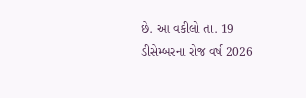છે. આ વકીલો તા. 19 ડીસેમ્બરના રોજ વર્ષ 2026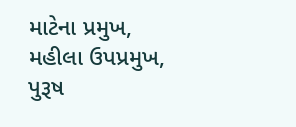માટેના પ્રમુખ, મહીલા ઉપપ્રમુખ, પુરૂષ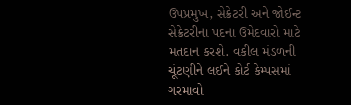ઉપપ્રમુખ, સેક્રેટરી અને જોઈન્ટ સેક્રેટરીના પદના ઉમેદવારો માટે મતદાન કરશે. વકીલ મંડળની ચૂંટણીને લઈને કોર્ટ કેમ્પસમાં ગરમાવો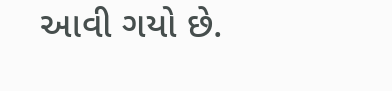આવી ગયો છે.